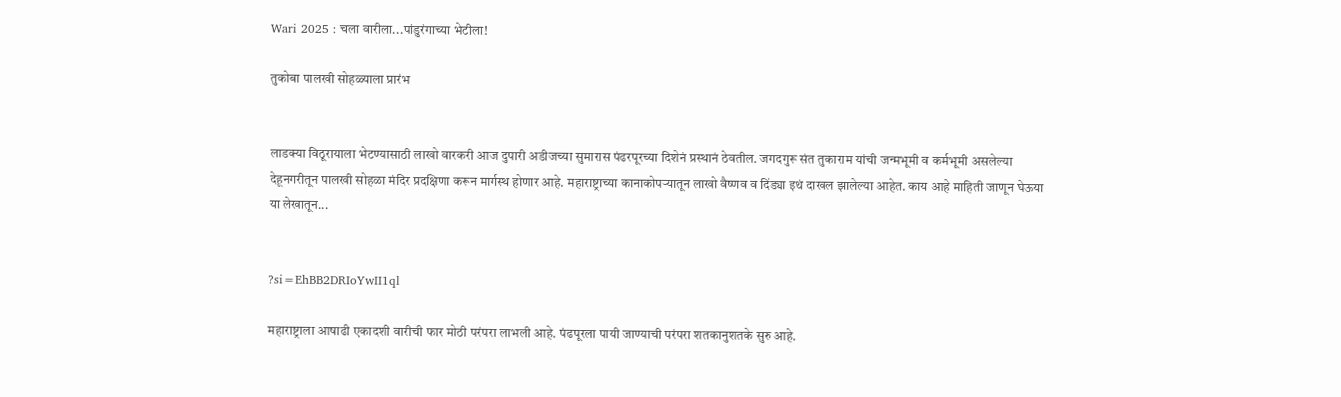Wari 2025 : चला वारीला...पांडुरंगाच्या भेटीला!

तुकोबा पालखी सोहळ्याला प्रारंभ


लाडक्या विठूरायाला भेटण्यासाठी लाखो वारकरी आज दुपारी अडीजच्या सुमारास पंढरपूरच्या दिशेनं प्रस्थानं ठेवतील. जगदगुरू संत तुकाराम यांची जन्मभूमी व कर्मभूमी असलेल्या देहूनगरीतून पालखी सोहळा मंदिर प्रदक्षिणा करून मार्गस्थ होणार आहे. महाराष्ट्राच्या कानाकोपऱ्यातून लाखो वैष्णव व दिंड्या इथं दाखल झालेल्या आहेत. काय आहे माहिती जाणून घेऊया या लेखातून...


?si=EhBB2DRIoYwII1ql

महाराष्ट्राला आषाढी एकादशी वारीची फार मोठी परंपरा लाभली आहे. पंढपूरला पायी जाण्याची परंपरा शतकानुशतके सुरु आहे.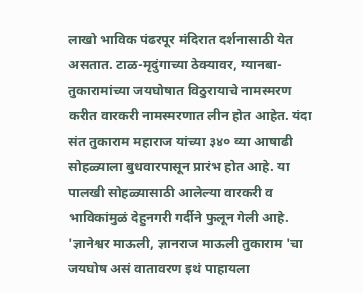लाखो भाविक पंढरपूर मंदिरात दर्शनासाठी येत असतात. टाळ-मृदुंगाच्या ठेक्यावर, ग्यानबा-तुकारामांच्या जयघोषात विठुरायाचे नामस्मरण करीत वारकरी नामस्मरणात लीन होत आहेत. यंदा संत तुकाराम महाराज यांच्या ३४० व्या आषाढी सोहळ्याला बुधवारपासून प्रारंभ होत आहे. या पालखी सोहळ्यासाठी आलेल्या वारकरी व भाविकांमुळं देहुनगरी गर्दीने फुलून गेली आहे. 'ज्ञानेश्वर माऊली, ज्ञानराज माऊली तुकाराम 'चा जयघोष असं वातावरण इथं पाहायला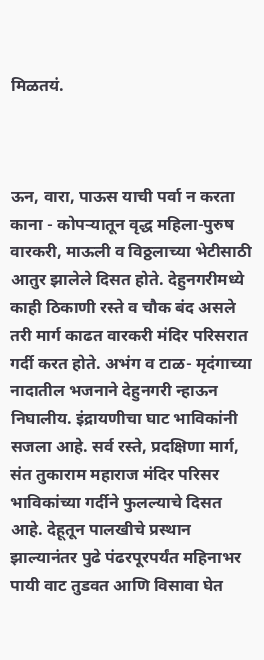मिळतयं.



ऊन, वारा, पाऊस याची पर्वा न करता काना - कोपर्‍यातून वृद्ध महिला-पुरुष वारकरी, माऊली व विठ्ठलाच्या भेटीसाठी आतुर झालेले दिसत होते. देहुनगरीमध्ये काही ठिकाणी रस्ते व चौक बंद असले तरी मार्ग काढत वारकरी मंदिर परिसरात गर्दी करत होते. अभंग व टाळ- मृदंगाच्या नादातील भजनाने देहुनगरी न्हाऊन निघालीय. इंद्रायणीचा घाट भाविकांनी सजला आहे. सर्व रस्ते, प्रदक्षिणा मार्ग, संत तुकाराम महाराज मंदिर परिसर भाविकांच्या गर्दीने फुलल्याचे दिसत आहे. देहूतून पालखीचे प्रस्थान झाल्यानंतर पुढे पंढरपूरपर्यंत महिनाभर पायी वाट तुडवत आणि विसावा घेत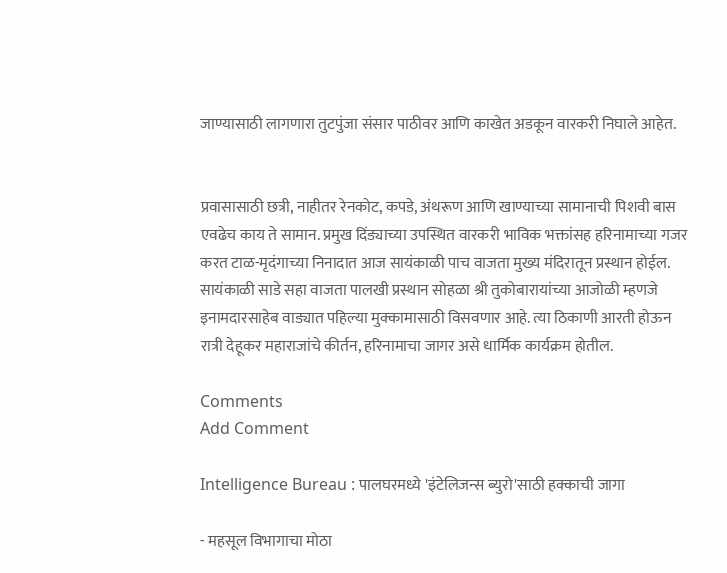जाण्यासाठी लागणारा तुटपुंजा संसार पाठीवर आणि काखेत अडकून वारकरी निघाले आहेत.


प्रवासासाठी छत्री, नाहीतर रेनकोट, कपडे, अंथरूण आणि खाण्याच्या सामानाची पिशवी बास एवढेच काय ते सामान. प्रमुख दिंड्याच्या उपस्थित वारकरी भाविक भक्तांसह हरिनामाच्या गजर करत टाळ-मृदंगाच्या निनादात आज सायंकाळी पाच वाजता मुख्य मंदिरातून प्रस्थान होईल. सायंकाळी साडे सहा वाजता पालखी प्रस्थान सोहळा श्री तुकोबारायांच्या आजोळी म्हणजे इनामदारसाहेब वाड्यात पहिल्या मुक्कामासाठी विसवणार आहे. त्या ठिकाणी आरती होऊन रात्री देहूकर महाराजांचे कीर्तन, हरिनामाचा जागर असे धार्मिक कार्यक्रम होतील.

Comments
Add Comment

Intelligence Bureau : पालघरमध्ये 'इंटेलिजन्स ब्युरो'साठी हक्काची जागा

- महसूल विभागाचा मोठा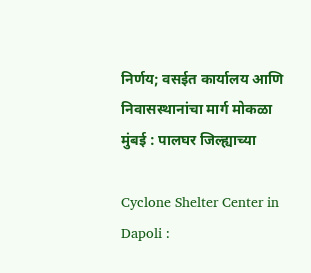निर्णय; वसईत कार्यालय आणि निवासस्थानांचा मार्ग मोकळा मुंबई : पालघर जिल्ह्याच्या

Cyclone Shelter Center in Dapoli :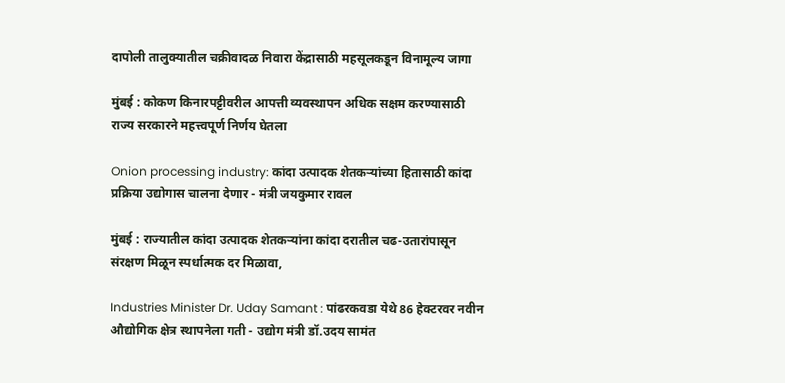दापोली तालुक्यातील चक्रीवादळ निवारा केंद्रासाठी महसूलकडून विनामूल्य जागा

मुंबई : कोकण किनारपट्टीवरील आपत्ती व्यवस्थापन अधिक सक्षम करण्यासाठी राज्य सरकारने महत्त्वपूर्ण निर्णय घेतला

Onion processing industry: कांदा उत्पादक शेतकऱ्यांच्या हितासाठी कांदा प्रक्रिया उद्योगास चालना देणार - मंत्री जयकुमार रावल

मुंबई : राज्यातील कांदा उत्पादक शेतकऱ्यांना कांदा दरातील चढ-उतारांपासून संरक्षण मिळून स्पर्धात्मक दर मिळावा,

Industries Minister Dr. Uday Samant : पांढरकवडा येथे 86 हेक्टरवर नवीन औद्योगिक क्षेत्र स्थापनेला गती - उद्योग मंत्री डॉ.उदय सामंत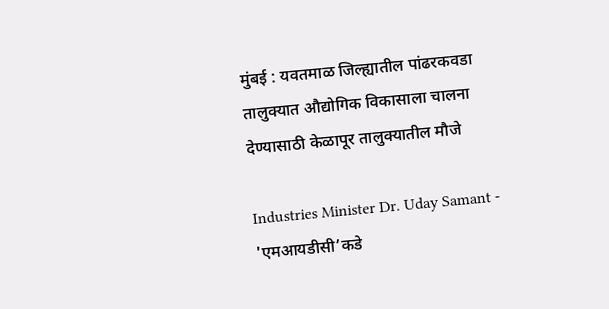मुंबई : यवतमाळ जिल्ह्यातील पांढरकवडा तालुक्यात औद्योगिक विकासाला चालना देण्यासाठी केळापूर तालुक्यातील मौजे

Industries Minister Dr. Uday Samant - 'एमआयडीसी’कडे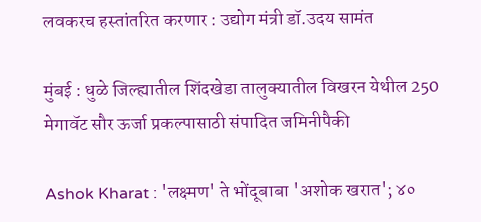लवकरच हस्तांतरित करणार : उद्योग मंत्री डॉ.उदय सामंत

मुंबई : धुळे जिल्ह्यातील शिंदखेडा तालुक्यातील विखरन येथील 250 मेगावॅट सौर ऊर्जा प्रकल्पासाठी संपादित जमिनीपैकी

Ashok Kharat : 'लक्ष्मण' ते भोंदूबाबा 'अशोक खरात'; ४०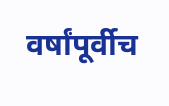वर्षांपूर्वीच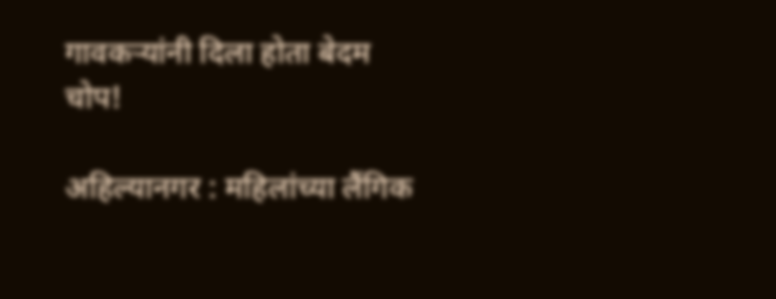गावकऱ्यांनी दिला होता बेदम चोप!

अहिल्यानगर : महिलांच्या लैंगिक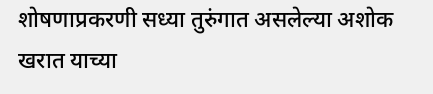शोषणाप्रकरणी सध्या तुरुंगात असलेल्या अशोक खरात याच्या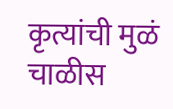कृत्यांची मुळं चाळीस